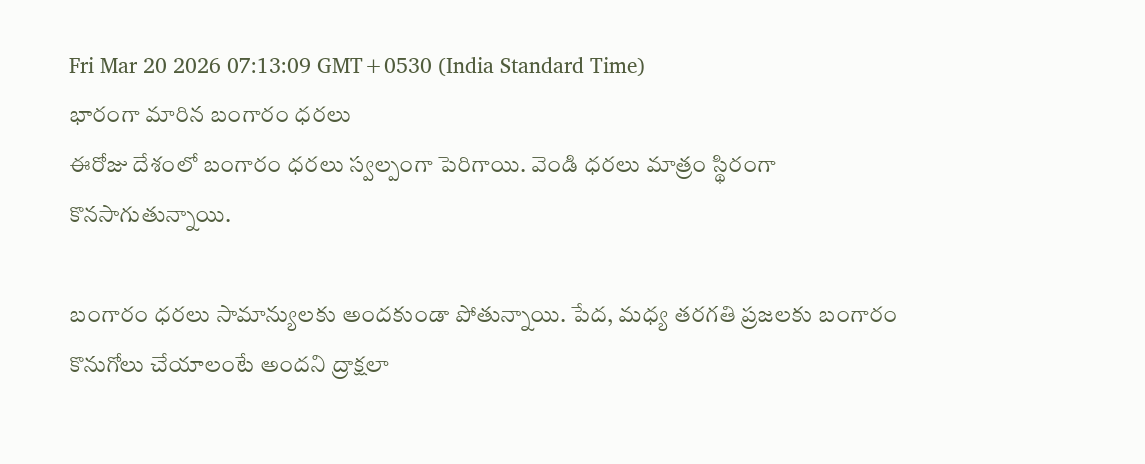Fri Mar 20 2026 07:13:09 GMT+0530 (India Standard Time)
భారంగా మారిన బంగారం ధరలు
ఈరోజు దేశంలో బంగారం ధరలు స్వల్పంగా పెరిగాయి. వెండి ధరలు మాత్రం స్థిరంగా కొనసాగుతున్నాయి.

బంగారం ధరలు సామాన్యులకు అందకుండా పోతున్నాయి. పేద, మధ్య తరగతి ప్రజలకు బంగారం కొనుగోలు చేయాలంటే అందని ద్రాక్షలా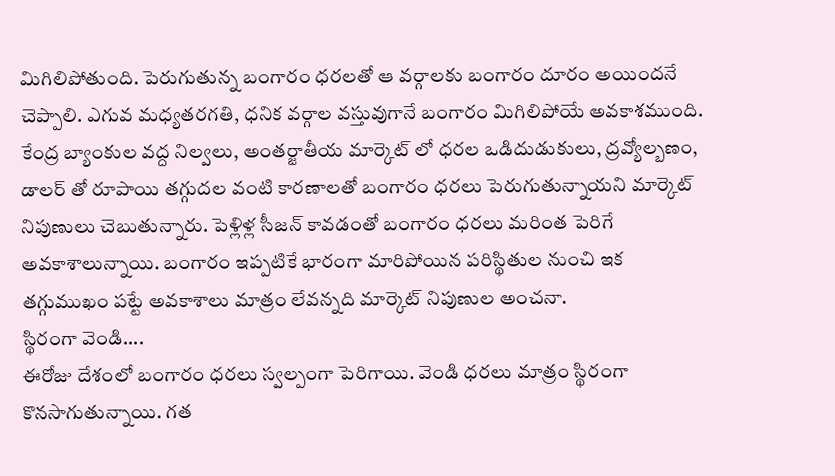మిగిలిపోతుంది. పెరుగుతున్న బంగారం ధరలతో ఆ వర్గాలకు బంగారం దూరం అయిందనే చెప్పాలి. ఎగువ మధ్యతరగతి, ధనిక వర్గాల వస్తువుగానే బంగారం మిగిలిపోయే అవకాశముంది. కేంద్ర బ్యాంకుల వద్ద నిల్వలు, అంతర్జాతీయ మార్కెట్ లో ధరల ఒడిదుడుకులు, ద్రవ్యోల్బణం, డాలర్ తో రూపాయి తగ్గుదల వంటి కారణాలతో బంగారం ధరలు పెరుగుతున్నాయని మార్కెట్ నిపుణులు చెబుతున్నారు. పెళ్లిళ్ల సీజన్ కావడంతో బంగారం ధరలు మరింత పెరిగే అవకాశాలున్నాయి. బంగారం ఇప్పటికే భారంగా మారిపోయిన పరిస్థితుల నుంచి ఇక తగ్గుముఖం పట్టే అవకాశాలు మాత్రం లేవన్నది మార్కెట్ నిపుణుల అంచనా.
స్థిరంగా వెండి....
ఈరోజు దేశంలో బంగారం ధరలు స్వల్పంగా పెరిగాయి. వెండి ధరలు మాత్రం స్థిరంగా కొనసాగుతున్నాయి. గత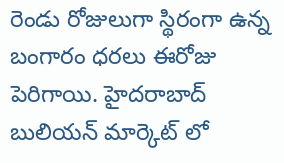రెండు రోజులుగా స్థిరంగా ఉన్న బంగారం ధరలు ఈరోజు పెరిగాయి. హైదరాబాద్ బులియన్ మార్కెట్ లో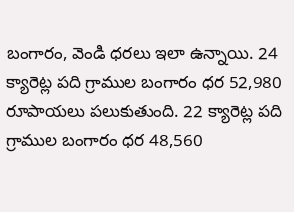బంగారం, వెండి ధరలు ఇలా ఉన్నాయి. 24 క్యారెట్ల పది గ్రాముల బంగారం ధర 52,980 రూపాయలు పలుకుతుంది. 22 క్యారెట్ల పది గ్రాముల బంగారం ధర 48,560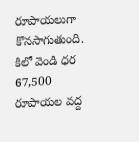రూపాయలుగా కొనసాగుతుంది. కిలో వెండి ధర 67,500 రూపాయల వద్ద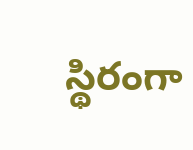స్థిరంగా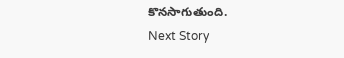కొనసాగుతుంది.
Next Story